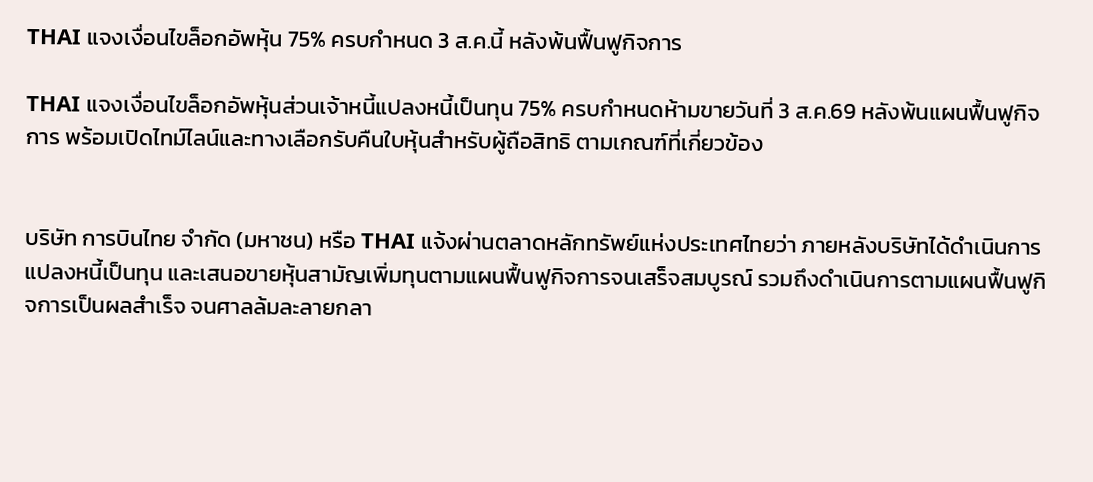THAI แจงเงื่อนไขล็อกอัพหุ้น 75% ครบกำหนด 3 ส.ค.นี้ หลังพ้นฟื้นฟูกิจการ

THAI แจงเงื่อนไขล็อกอัพหุ้นส่วนเจ้าหนี้แปลงหนี้เป็นทุน 75% ครบกำหนดห้ามขายวันที่ 3 ส.ค.69 หลังพ้นแผนฟื้นฟูกิจการ พร้อมเปิดไทม์ไลน์และทางเลือกรับคืนใบหุ้นสำหรับผู้ถือสิทธิ ตามเกณฑ์ที่เกี่ยวข้อง


บริษัท การบินไทย จำกัด (มหาชน) หรือ THAI แจ้งผ่านตลาดหลักทรัพย์แห่งประเทศไทยว่า ภายหลังบริษัทได้ดำเนินการแปลงหนี้เป็นทุน และเสนอขายหุ้นสามัญเพิ่มทุนตามแผนฟื้นฟูกิจการจนเสร็จสมบูรณ์ รวมถึงดำเนินการตามแผนฟื้นฟูกิจการเป็นผลสำเร็จ จนศาลล้มละลายกลา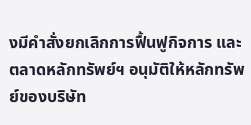งมีคำสั่งยกเลิกการฟื้นฟูกิจการ และตลาดหลักทรัพย์ฯ อนุมัติให้หลักทรัพย์ของบริษัท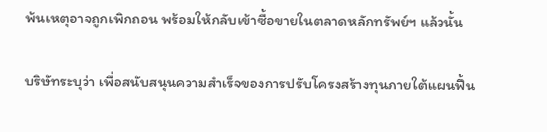พ้นเหตุอาจถูกเพิกถอน พร้อมให้กลับเข้าซื้อขายในตลาดหลักทรัพย์ฯ แล้วนั้น

บริษัทระบุว่า เพื่อสนับสนุนความสำเร็จของการปรับโครงสร้างทุนภายใต้แผนฟื้น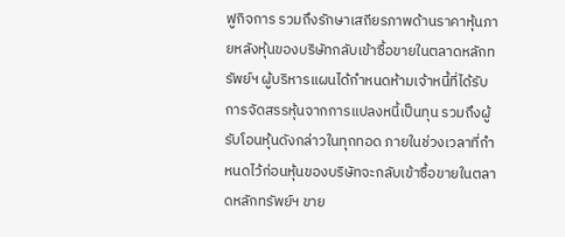ฟูกิจการ รวมถึงรักษาเสถียรภาพด้านราคาหุ้นภายหลังหุ้นของบริษัทกลับเข้าซื้อขายในตลาดหลักทรัพย์ฯ ผู้บริหารแผนได้กำหนดห้ามเจ้าหนี้ที่ได้รับการจัดสรรหุ้นจากการแปลงหนี้เป็นทุน รวมถึงผู้รับโอนหุ้นดังกล่าวในทุกทอด ภายในช่วงเวลาที่กำหนดไว้ก่อนหุ้นของบริษัทจะกลับเข้าซื้อขายในตลาดหลักทรัพย์ฯ ขาย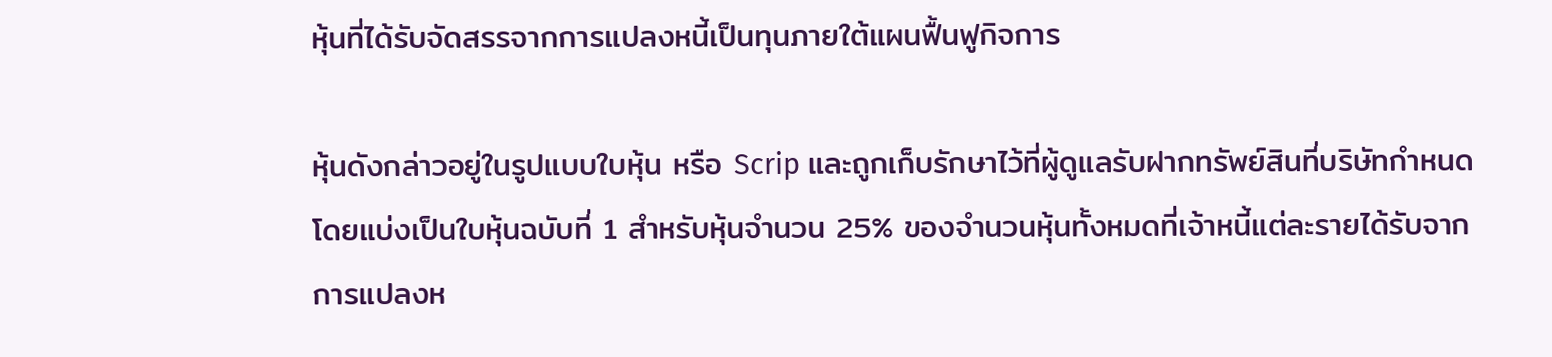หุ้นที่ได้รับจัดสรรจากการแปลงหนี้เป็นทุนภายใต้แผนฟื้นฟูกิจการ

หุ้นดังกล่าวอยู่ในรูปแบบใบหุ้น หรือ Scrip และถูกเก็บรักษาไว้ที่ผู้ดูแลรับฝากทรัพย์สินที่บริษัทกำหนด โดยแบ่งเป็นใบหุ้นฉบับที่ 1 สำหรับหุ้นจำนวน 25% ของจำนวนหุ้นทั้งหมดที่เจ้าหนี้แต่ละรายได้รับจากการแปลงห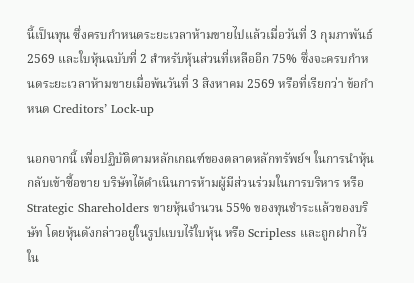นี้เป็นทุน ซึ่งครบกำหนดระยะเวลาห้ามขายไปแล้วเมื่อวันที่ 3 กุมภาพันธ์ 2569 และใบหุ้นฉบับที่ 2 สำหรับหุ้นส่วนที่เหลืออีก 75% ซึ่งจะครบกำหนดระยะเวลาห้ามขายเมื่อพ้นวันที่ 3 สิงหาคม 2569 หรือที่เรียกว่า ข้อกำหนด Creditors’ Lock-up

นอกจากนี้ เพื่อปฏิบัติตามหลักเกณฑ์ของตลาดหลักทรัพย์ฯ ในการนำหุ้นกลับเข้าซื้อขาย บริษัทได้ดำเนินการห้ามผู้มีส่วนร่วมในการบริหาร หรือ Strategic Shareholders ขายหุ้นจำนวน 55% ของทุนชำระแล้วของบริษัท โดยหุ้นดังกล่าวอยู่ในรูปแบบไร้ใบหุ้น หรือ Scripless และถูกฝากไว้ใน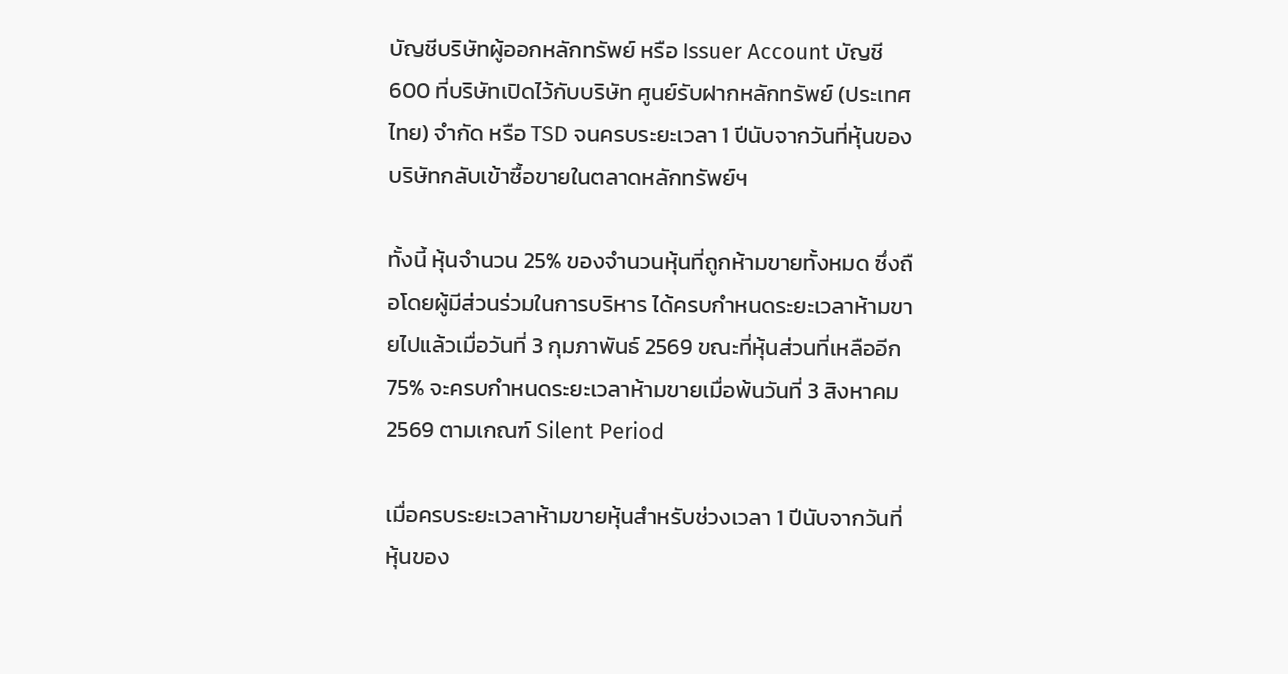บัญชีบริษัทผู้ออกหลักทรัพย์ หรือ Issuer Account บัญชี 600 ที่บริษัทเปิดไว้กับบริษัท ศูนย์รับฝากหลักทรัพย์ (ประเทศไทย) จำกัด หรือ TSD จนครบระยะเวลา 1 ปีนับจากวันที่หุ้นของบริษัทกลับเข้าซื้อขายในตลาดหลักทรัพย์ฯ

ทั้งนี้ หุ้นจำนวน 25% ของจำนวนหุ้นที่ถูกห้ามขายทั้งหมด ซึ่งถือโดยผู้มีส่วนร่วมในการบริหาร ได้ครบกำหนดระยะเวลาห้ามขายไปแล้วเมื่อวันที่ 3 กุมภาพันธ์ 2569 ขณะที่หุ้นส่วนที่เหลืออีก 75% จะครบกำหนดระยะเวลาห้ามขายเมื่อพ้นวันที่ 3 สิงหาคม 2569 ตามเกณฑ์ Silent Period

เมื่อครบระยะเวลาห้ามขายหุ้นสำหรับช่วงเวลา 1 ปีนับจากวันที่หุ้นของ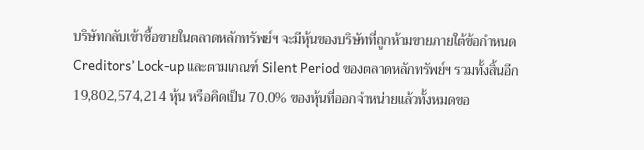บริษัทกลับเข้าซื้อขายในตลาดหลักทรัพย์ฯ จะมีหุ้นของบริษัทที่ถูกห้ามขายภายใต้ข้อกำหนด Creditors’ Lock-up และตามเกณฑ์ Silent Period ของตลาดหลักทรัพย์ฯ รวมทั้งสิ้นอีก 19,802,574,214 หุ้น หรือคิดเป็น 70.0% ของหุ้นที่ออกจำหน่ายแล้วทั้งหมดขอ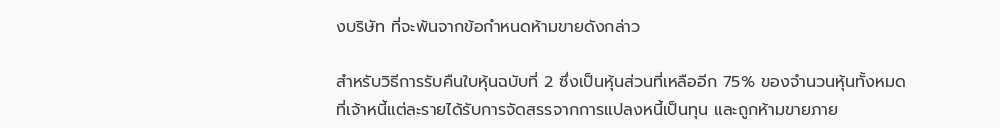งบริษัท ที่จะพ้นจากข้อกำหนดห้ามขายดังกล่าว

สำหรับวิธีการรับคืนใบหุ้นฉบับที่ 2 ซึ่งเป็นหุ้นส่วนที่เหลืออีก 75% ของจำนวนหุ้นทั้งหมดที่เจ้าหนี้แต่ละรายได้รับการจัดสรรจากการแปลงหนี้เป็นทุน และถูกห้ามขายภาย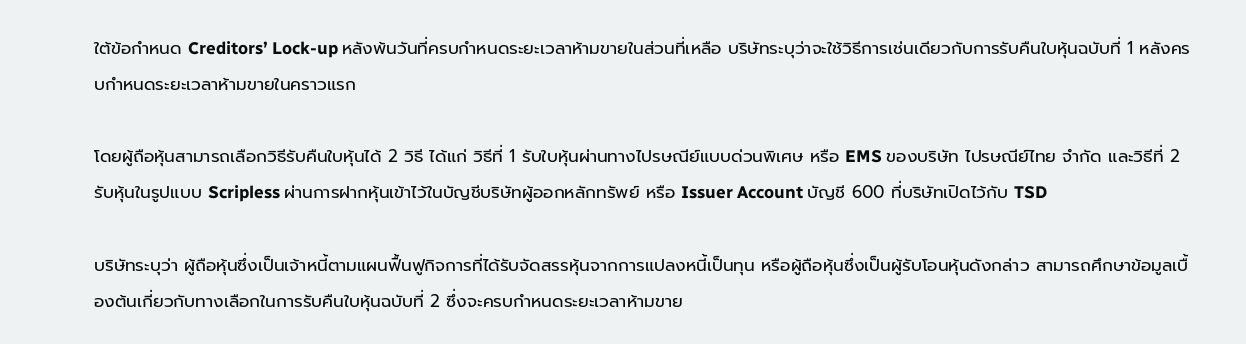ใต้ข้อกำหนด Creditors’ Lock-up หลังพ้นวันที่ครบกำหนดระยะเวลาห้ามขายในส่วนที่เหลือ บริษัทระบุว่าจะใช้วิธีการเช่นเดียวกับการรับคืนใบหุ้นฉบับที่ 1 หลังครบกำหนดระยะเวลาห้ามขายในคราวแรก

โดยผู้ถือหุ้นสามารถเลือกวิธีรับคืนใบหุ้นได้ 2 วิธี ได้แก่ วิธีที่ 1 รับใบหุ้นผ่านทางไปรษณีย์แบบด่วนพิเศษ หรือ EMS ของบริษัท ไปรษณีย์ไทย จำกัด และวิธีที่ 2 รับหุ้นในรูปแบบ Scripless ผ่านการฝากหุ้นเข้าไว้ในบัญชีบริษัทผู้ออกหลักทรัพย์ หรือ Issuer Account บัญชี 600 ที่บริษัทเปิดไว้กับ TSD

บริษัทระบุว่า ผู้ถือหุ้นซึ่งเป็นเจ้าหนี้ตามแผนฟื้นฟูกิจการที่ได้รับจัดสรรหุ้นจากการแปลงหนี้เป็นทุน หรือผู้ถือหุ้นซึ่งเป็นผู้รับโอนหุ้นดังกล่าว สามารถศึกษาข้อมูลเบื้องต้นเกี่ยวกับทางเลือกในการรับคืนใบหุ้นฉบับที่ 2 ซึ่งจะครบกำหนดระยะเวลาห้ามขาย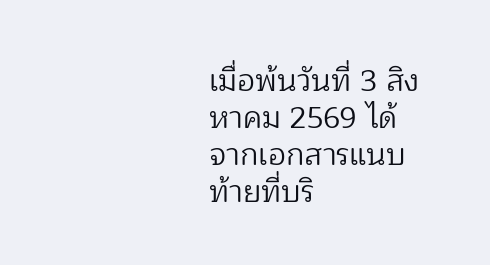เมื่อพ้นวันที่ 3 สิงหาคม 2569 ได้จากเอกสารแนบท้ายที่บริ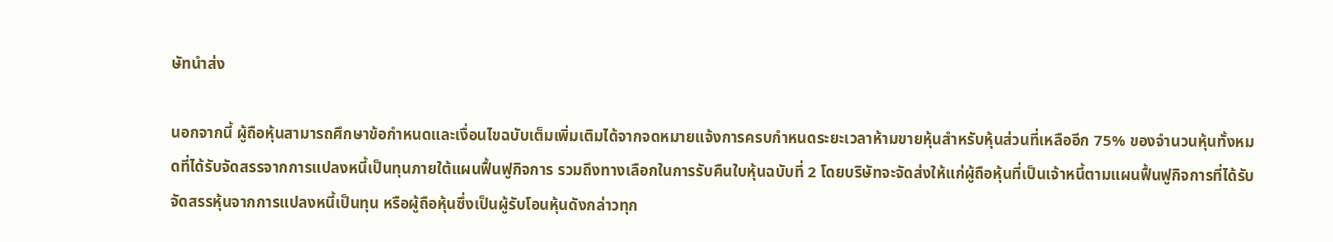ษัทนำส่ง

นอกจากนี้ ผู้ถือหุ้นสามารถศึกษาข้อกำหนดและเงื่อนไขฉบับเต็มเพิ่มเติมได้จากจดหมายแจ้งการครบกำหนดระยะเวลาห้ามขายหุ้นสำหรับหุ้นส่วนที่เหลืออีก 75% ของจำนวนหุ้นทั้งหมดที่ได้รับจัดสรรจากการแปลงหนี้เป็นทุนภายใต้แผนฟื้นฟูกิจการ รวมถึงทางเลือกในการรับคืนใบหุ้นฉบับที่ 2 โดยบริษัทจะจัดส่งให้แก่ผู้ถือหุ้นที่เป็นเจ้าหนี้ตามแผนฟื้นฟูกิจการที่ได้รับจัดสรรหุ้นจากการแปลงหนี้เป็นทุน หรือผู้ถือหุ้นซึ่งเป็นผู้รับโอนหุ้นดังกล่าวทุก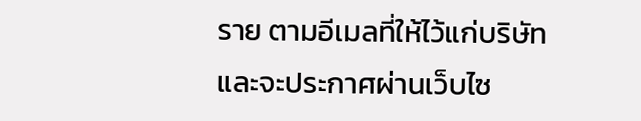ราย ตามอีเมลที่ให้ไว้แก่บริษัท และจะประกาศผ่านเว็บไซ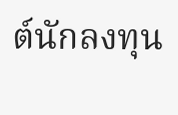ต์นักลงทุน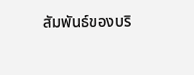สัมพันธ์ของบริ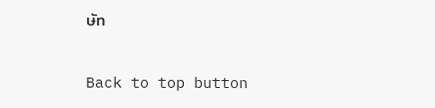ษัท

Back to top button